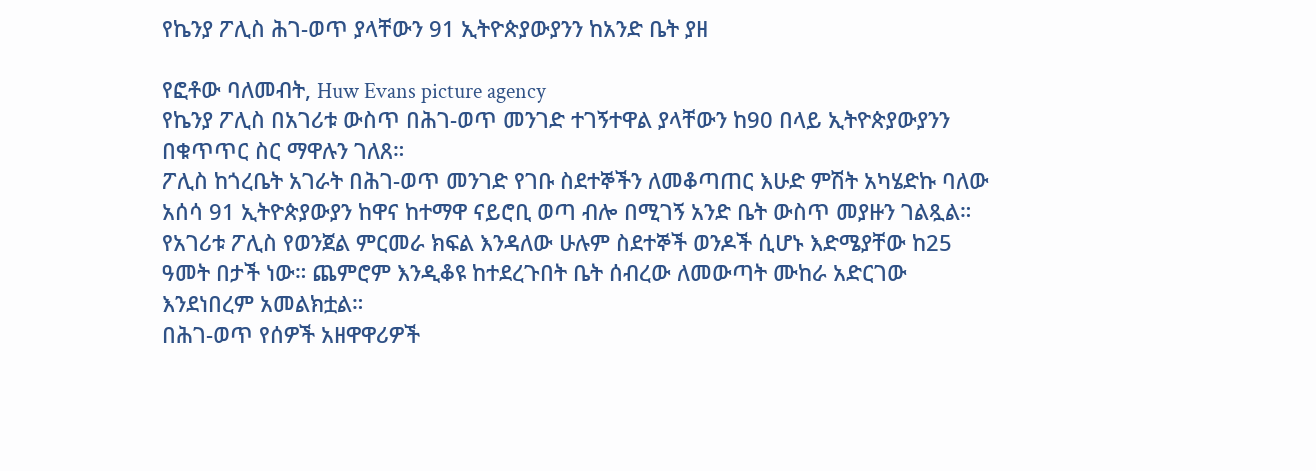የኬንያ ፖሊስ ሕገ-ወጥ ያላቸውን 91 ኢትዮጵያውያንን ከአንድ ቤት ያዘ

የፎቶው ባለመብት, Huw Evans picture agency
የኬንያ ፖሊስ በአገሪቱ ውስጥ በሕገ-ወጥ መንገድ ተገኝተዋል ያላቸውን ከ90 በላይ ኢትዮጵያውያንን በቁጥጥር ስር ማዋሉን ገለጸ።
ፖሊስ ከጎረቤት አገራት በሕገ-ወጥ መንገድ የገቡ ስደተኞችን ለመቆጣጠር እሁድ ምሽት አካሄድኩ ባለው አሰሳ 91 ኢትዮጵያውያን ከዋና ከተማዋ ናይሮቢ ወጣ ብሎ በሚገኝ አንድ ቤት ውስጥ መያዙን ገልጿል።
የአገሪቱ ፖሊስ የወንጀል ምርመራ ክፍል እንዳለው ሁሉም ስደተኞች ወንዶች ሲሆኑ እድሜያቸው ከ25 ዓመት በታች ነው። ጨምሮም እንዲቆዩ ከተደረጉበት ቤት ሰብረው ለመውጣት ሙከራ አድርገው እንደነበረም አመልክቷል።
በሕገ-ወጥ የሰዎች አዘዋዋሪዎች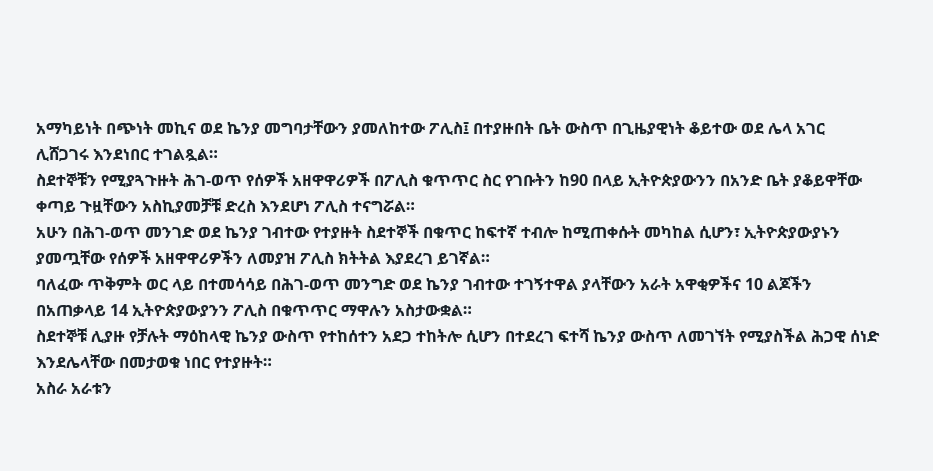አማካይነት በጭነት መኪና ወደ ኬንያ መግባታቸውን ያመለከተው ፖሊስ፤ በተያዙበት ቤት ውስጥ በጊዜያዊነት ቆይተው ወደ ሌላ አገር ሊሸጋገሩ እንደነበር ተገልጿል።
ስደተኞቹን የሚያጓጉዙት ሕገ-ወጥ የሰዎች አዘዋዋሪዎች በፖሊስ ቁጥጥር ስር የገቡትን ከ90 በላይ ኢትዮጵያውንን በአንድ ቤት ያቆይዋቸው ቀጣይ ጉዟቸውን አስኪያመቻቹ ድረስ እንደሆነ ፖሊስ ተናግሯል።
አሁን በሕገ-ወጥ መንገድ ወደ ኬንያ ገብተው የተያዙት ስደተኞች በቁጥር ከፍተኛ ተብሎ ከሚጠቀሱት መካከል ሲሆን፣ ኢትዮጵያውያኑን ያመጧቸው የሰዎች አዘዋዋሪዎችን ለመያዝ ፖሊስ ክትትል እያደረገ ይገኛል።
ባለፈው ጥቅምት ወር ላይ በተመሳሳይ በሕገ-ወጥ መንግድ ወደ ኬንያ ገብተው ተገኝተዋል ያላቸውን አራት አዋቂዎችና 10 ልጆችን በአጠቃላይ 14 ኢትዮጵያውያንን ፖሊስ በቁጥጥር ማዋሉን አስታውቋል።
ስደተኞቹ ሊያዙ የቻሉት ማዕከላዊ ኬንያ ውስጥ የተከሰተን አደጋ ተከትሎ ሲሆን በተደረገ ፍተሻ ኬንያ ውስጥ ለመገኘት የሚያስችል ሕጋዊ ሰነድ እንደሌላቸው በመታወቁ ነበር የተያዙት።
አስራ አራቱን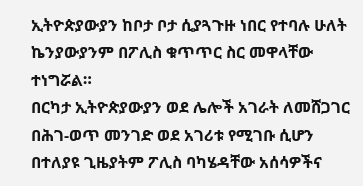ኢትዮጵያውያን ከቦታ ቦታ ሲያጓጉዙ ነበር የተባሉ ሁለት ኬንያውያንም በፖሊስ ቁጥጥር ስር መዋላቸው ተነግሯል።
በርካታ ኢትዮጵያውያን ወደ ሌሎች አገራት ለመሸጋገር በሕገ-ወጥ መንገድ ወደ አገሪቱ የሚገቡ ሲሆን በተለያዩ ጊዜያትም ፖሊስ ባካሄዳቸው አሰሳዎችና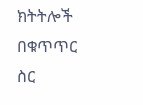ክትትሎች በቁጥጥር ስር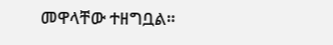መዋላቸው ተዘግቧል።